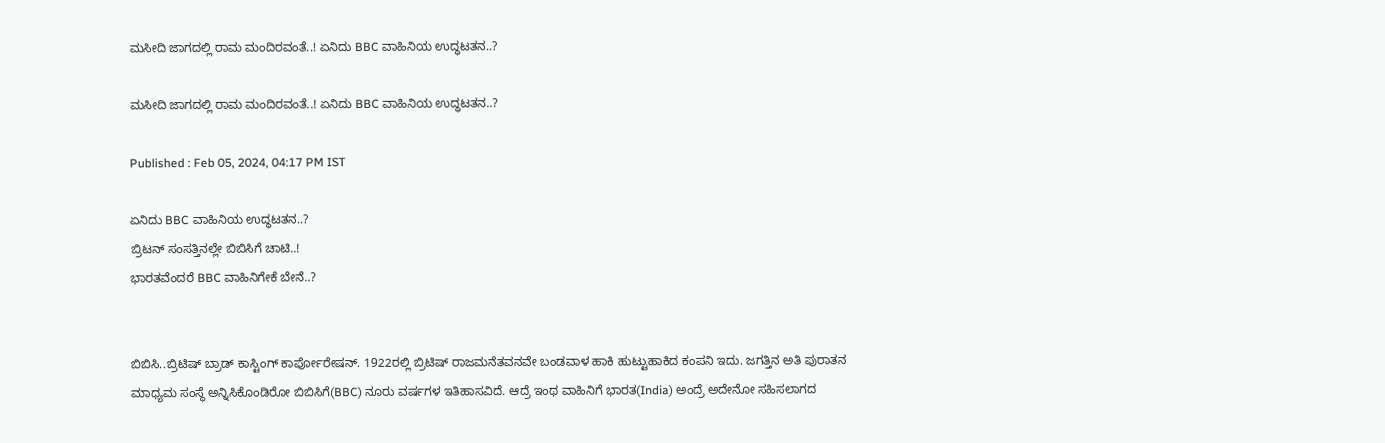ಮಸೀದಿ ಜಾಗದಲ್ಲಿ ರಾಮ ಮಂದಿರವಂತೆ..! ಏನಿದು BBC ವಾಹಿನಿಯ ಉದ್ಧಟತನ..?

ಮಸೀದಿ ಜಾಗದಲ್ಲಿ ರಾಮ ಮಂದಿರವಂತೆ..! ಏನಿದು BBC ವಾಹಿನಿಯ ಉದ್ಧಟತನ..?

Published : Feb 05, 2024, 04:17 PM IST

ಏನಿದು BBC ವಾಹಿನಿಯ ಉದ್ಧಟತನ..?
ಬ್ರಿಟನ್ ಸಂಸತ್ತಿನಲ್ಲೇ ಬಿಬಿಸಿಗೆ ಚಾಟಿ..!
ಭಾರತವೆಂದರೆ BBC ವಾಹಿನಿಗೇಕೆ ಬೇನೆ..?


ಬಿಬಿಸಿ..ಬ್ರಿಟಿಷ್ ಬ್ರಾಡ್ ಕಾಸ್ಟಿಂಗ್ ಕಾರ್ಪೋರೇಷನ್. 1922ರಲ್ಲಿ ಬ್ರಿಟಿಷ್ ರಾಜಮನೆತವನವೇ ಬಂಡವಾಳ ಹಾಕಿ ಹುಟ್ಟುಹಾಕಿದ ಕಂಪನಿ ಇದು. ಜಗತ್ತಿನ ಅತಿ ಪುರಾತನ ಮಾಧ್ಯಮ ಸಂಸ್ಥೆ ಅನ್ನಿಸಿಕೊಂಡಿರೋ ಬಿಬಿಸಿಗೆ(BBC) ನೂರು ವರ್ಷಗಳ ಇತಿಹಾಸವಿದೆ. ಆದ್ರೆ ಇಂಥ ವಾಹಿನಿಗೆ ಭಾರತ(India) ಅಂದ್ರೆ ಅದೇನೋ ಸಹಿಸಲಾಗದ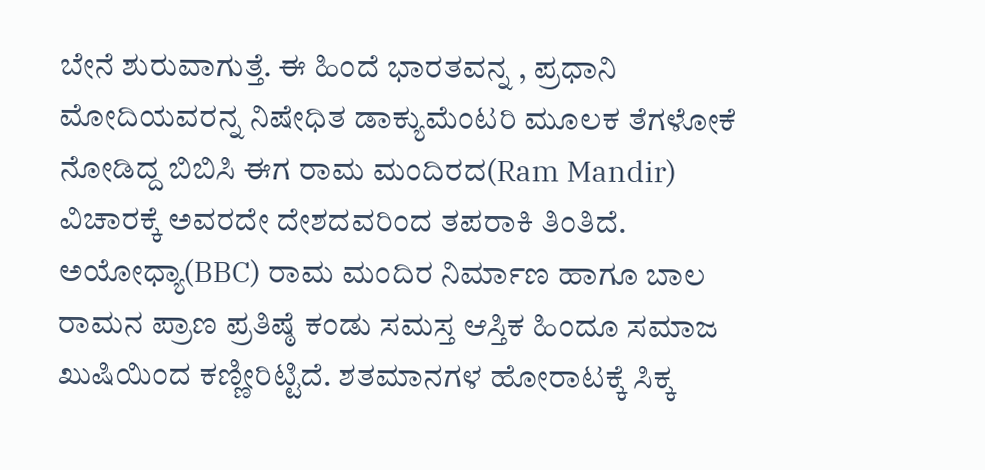ಬೇನೆ ಶುರುವಾಗುತ್ತೆ. ಈ ಹಿಂದೆ ಭಾರತವನ್ನ , ಪ್ರಧಾನಿ ಮೋದಿಯವರನ್ನ ನಿಷೇಧಿತ ಡಾಕ್ಯುಮೆಂಟರಿ ಮೂಲಕ ತೆಗಳೋಕೆ ನೋಡಿದ್ದ ಬಿಬಿಸಿ ಈಗ ರಾಮ ಮಂದಿರದ(Ram Mandir) ವಿಚಾರಕ್ಕೆ ಅವರದೇ ದೇಶದವರಿಂದ ತಪರಾಕಿ ತಿಂತಿದೆ.  ಅಯೋಧ್ಯಾ(BBC) ರಾಮ ಮಂದಿರ ನಿರ್ಮಾಣ ಹಾಗೂ ಬಾಲ ರಾಮನ ಪ್ರಾಣ ಪ್ರತಿಷ್ಠೆ ಕಂಡು ಸಮಸ್ತ ಆಸ್ತಿಕ ಹಿಂದೂ ಸಮಾಜ ಖುಷಿಯಿಂದ ಕಣ್ಣೀರಿಟ್ಟಿದೆ. ಶತಮಾನಗಳ ಹೋರಾಟಕ್ಕೆ ಸಿಕ್ಕ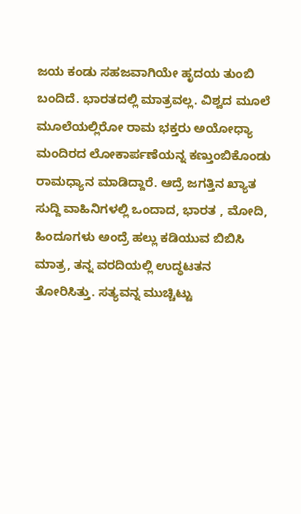ಜಯ ಕಂಡು ಸಹಜವಾಗಿಯೇ ಹೃದಯ ತುಂಬಿ ಬಂದಿದೆ. ಭಾರತದಲ್ಲಿ ಮಾತ್ರವಲ್ಲ. ವಿಶ್ವದ ಮೂಲೆ ಮೂಲೆಯಲ್ಲಿರೋ ರಾಮ ಭಕ್ತರು ಅಯೋಧ್ಯಾ ಮಂದಿರದ ಲೋಕಾರ್ಪಣೆಯನ್ನ ಕಣ್ತುಂಬಿಕೊಂಡು ರಾಮಧ್ಯಾನ ಮಾಡಿದ್ದಾರೆ. ಆದ್ರೆ ಜಗತ್ತಿನ ಖ್ಯಾತ ಸುದ್ದಿ ವಾಹಿನಿಗಳಲ್ಲಿ ಒಂದಾದ, ಭಾರತ , ಮೋದಿ,  ಹಿಂದೂಗಳು ಅಂದ್ರೆ ಹಲ್ಲು ಕಡಿಯುವ ಬಿಬಿಸಿ ಮಾತ್ರ, ತನ್ನ ವರದಿಯಲ್ಲಿ ಉದ್ಧಟತನ ತೋರಿಸಿತ್ತು. ಸತ್ಯವನ್ನ ಮುಚ್ಚಿಟ್ಟು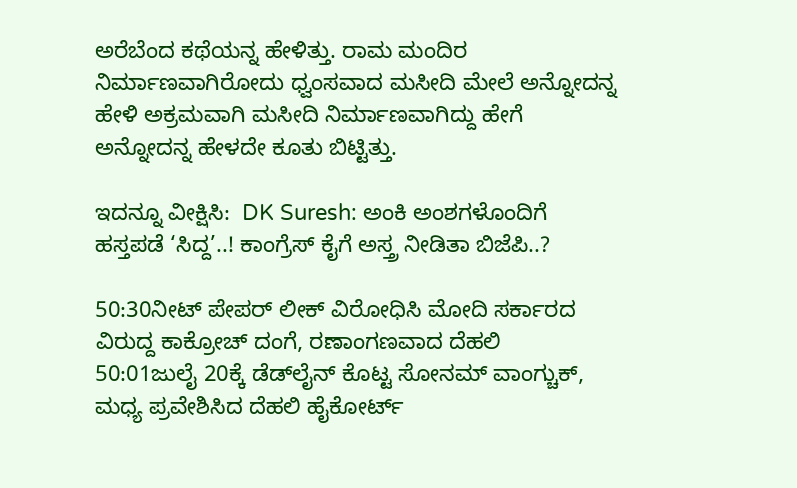ಅರೆಬೆಂದ ಕಥೆಯನ್ನ ಹೇಳಿತ್ತು. ರಾಮ ಮಂದಿರ ನಿರ್ಮಾಣವಾಗಿರೋದು ಧ್ವಂಸವಾದ ಮಸೀದಿ ಮೇಲೆ ಅನ್ನೋದನ್ನ ಹೇಳಿ ಅಕ್ರಮವಾಗಿ ಮಸೀದಿ ನಿರ್ಮಾಣವಾಗಿದ್ದು ಹೇಗೆ ಅನ್ನೋದನ್ನ ಹೇಳದೇ ಕೂತು ಬಿಟ್ಟಿತ್ತು.

ಇದನ್ನೂ ವೀಕ್ಷಿಸಿ:  DK Suresh: ಅಂಕಿ ಅಂಶಗಳೊಂದಿಗೆ ಹಸ್ತಪಡೆ ‘ಸಿದ್ದ’..! ಕಾಂಗ್ರೆಸ್ ಕೈಗೆ ಅಸ್ತ್ರ ನೀಡಿತಾ ಬಿಜೆಪಿ..?

50:30ನೀಟ್ ಪೇಪರ್ ಲೀಕ್ ವಿರೋಧಿಸಿ ಮೋದಿ ಸರ್ಕಾರದ ವಿರುದ್ದ ಕಾಕ್ರೋಚ್ ದಂಗೆ, ರಣಾಂಗಣವಾದ ದೆಹಲಿ
50:01ಜುಲೈ 20ಕ್ಕೆ ಡೆಡ್‌ಲೈನ್ ಕೊಟ್ಟ ಸೋನಮ್ ವಾಂಗ್ಚುಕ್, ಮಧ್ಯ ಪ್ರವೇಶಿಸಿದ ದೆಹಲಿ ಹೈಕೋರ್ಟ್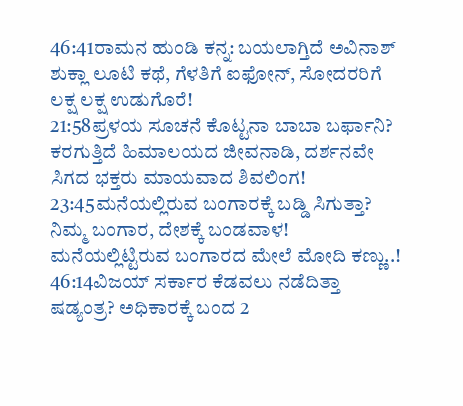46:41ರಾಮನ ಹುಂಡಿ ಕನ್ನ: ಬಯಲಾಗ್ತಿದೆ ಅವಿನಾಶ್ ಶುಕ್ಲಾ ಲೂಟಿ ಕಥೆ, ಗೆಳತಿಗೆ ಐಫೋನ್, ಸೋದರರಿಗೆ ಲಕ್ಷ ಲಕ್ಷ ಉಡುಗೊರೆ!
21:58ಪ್ರಳಯ ಸೂಚನೆ ಕೊಟ್ಟನಾ ಬಾಬಾ ಬರ್ಫಾನಿ? ಕರಗುತ್ತಿದೆ ಹಿಮಾಲಯದ ಜೀವನಾಡಿ, ದರ್ಶನವೇ ಸಿಗದ ಭಕ್ತರು ಮಾಯವಾದ ಶಿವಲಿಂಗ!
23:45ಮನೆಯಲ್ಲಿರುವ ಬಂಗಾರಕ್ಕೆ ಬಡ್ಡಿ ಸಿಗುತ್ತಾ? ನಿಮ್ಮ ಬಂಗಾರ, ದೇಶಕ್ಕೆ ಬಂಡವಾಳ! ಮನೆಯಲ್ಲಿಟ್ಟಿರುವ ಬಂಗಾರದ ಮೇಲೆ ಮೋದಿ ಕಣ್ಣು..!
46:14ವಿಜಯ್ ಸರ್ಕಾರ ಕೆಡವಲು ನಡೆದಿತ್ತಾ ಷಡ್ಯಂತ್ರ? ಅಧಿಕಾರಕ್ಕೆ ಬಂದ 2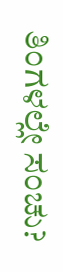ತಿಂಗಳಲ್ಲೇ ಸಂಚು?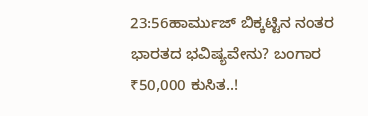23:56ಹಾರ್ಮುಜ್ ಬಿಕ್ಕಟ್ಟಿನ ನಂತರ ಭಾರತದ ಭವಿಷ್ಯವೇನು? ಬಂಗಾರ ₹50,000 ಕುಸಿತ..!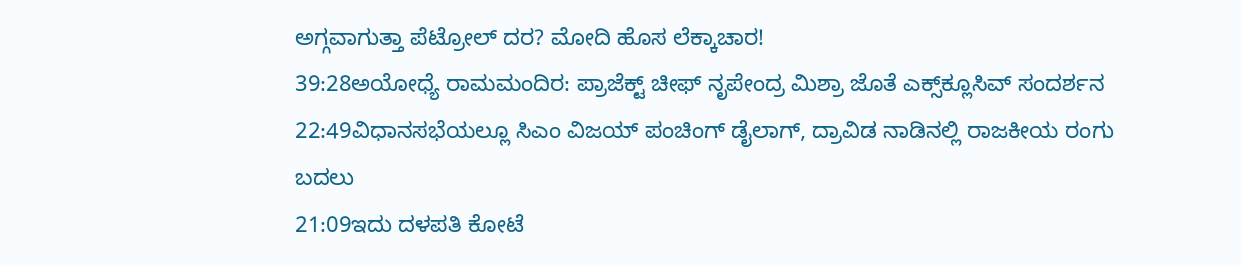ಅಗ್ಗವಾಗುತ್ತಾ ಪೆಟ್ರೋಲ್ ದರ? ಮೋದಿ ಹೊಸ ಲೆಕ್ಕಾಚಾರ!
39:28ಅಯೋಧ್ಯೆ ರಾಮಮಂದಿರ: ಪ್ರಾಜೆಕ್ಟ್ ಚೀಫ್ ನೃಪೇಂದ್ರ ಮಿಶ್ರಾ ಜೊತೆ ಎಕ್ಸ್‌ಕ್ಲೂಸಿವ್ ಸಂದರ್ಶನ
22:49ವಿಧಾನಸಭೆಯಲ್ಲೂ ಸಿಎಂ ವಿಜಯ್ ಪಂಚಿಂಗ್ ಡೈಲಾಗ್, ದ್ರಾವಿಡ ನಾಡಿನಲ್ಲಿ ರಾಜಕೀಯ ರಂಗು ಬದಲು
21:09ಇದು ದಳಪತಿ ಕೋಟೆ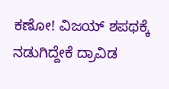ಕಣೋ! ವಿಜಯ್ ಶಪಥಕ್ಕೆ ನಡುಗಿದ್ದೇಕೆ ದ್ರಾವಿಡ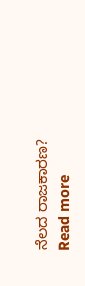ನೆಲದ ರಾಜಕಾರಣ?
Read more